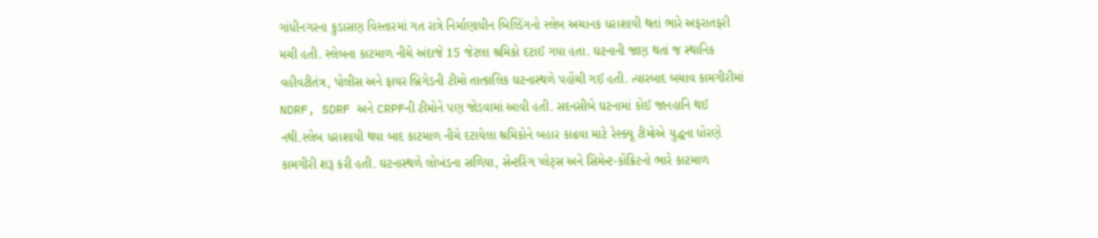ગાંધીનગરના કુડાસણ વિસ્તારમાં ગત રાત્રે નિર્માણાધીન બિલ્ડિંગનો સ્લેબ અચાનક ધરાશાયી થતાં ભારે અફરાતફરી મચી હતી. સ્લેબના કાટમાળ નીચે અંદાજે 15 જેટલા શ્રમિકો દટાઈ ગયા હતા. ઘટનાની જાણ થતાં જ સ્થાનિક વહીવટીતંત્ર, પોલીસ અને ફાયર બ્રિગેડની ટીમો તાત્કાલિક ઘટનાસ્થળે પહોંચી ગઈ હતી. ત્યારબાદ બચાવ કામગીરીમાં NDRF, SDRF અને CRPFની ટીમોને પણ જોડવામાં આવી હતી. સદનસીબે ઘટનામાં કોઈ જાનહાનિ થઈ નથી.સ્લેબ ધરાશાયી થયા બાદ કાટમાળ નીચે દટાયેલા શ્રમિકોને બહાર કાઢવા માટે રેસ્ક્યૂ ટીમોએ યુદ્ધના ધોરણે કામગીરી શરૂ કરી હતી. ઘટનાસ્થળે લોખંડના સળિયા, સેન્ટરિંગ પ્લેટ્સ અને સિમેન્ટ-કોંક્રિટનો ભારે કાટમાળ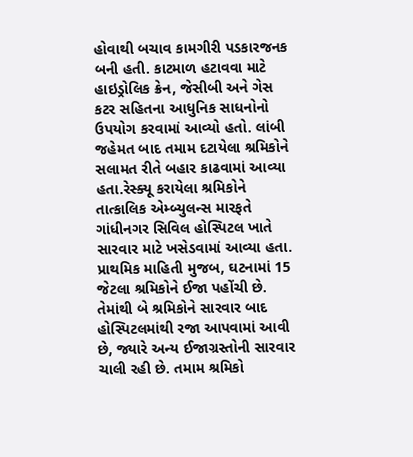હોવાથી બચાવ કામગીરી પડકારજનક બની હતી. કાટમાળ હટાવવા માટે હાઇડ્રોલિક ક્રેન, જેસીબી અને ગેસ કટર સહિતના આધુનિક સાધનોનો ઉપયોગ કરવામાં આવ્યો હતો. લાંબી જહેમત બાદ તમામ દટાયેલા શ્રમિકોને સલામત રીતે બહાર કાઢવામાં આવ્યા હતા.રેસ્ક્યૂ કરાયેલા શ્રમિકોને તાત્કાલિક એમ્બ્યુલન્સ મારફતે ગાંધીનગર સિવિલ હોસ્પિટલ ખાતે સારવાર માટે ખસેડવામાં આવ્યા હતા. પ્રાથમિક માહિતી મુજબ, ઘટનામાં 15 જેટલા શ્રમિકોને ઈજા પહોંચી છે. તેમાંથી બે શ્રમિકોને સારવાર બાદ હોસ્પિટલમાંથી રજા આપવામાં આવી છે, જ્યારે અન્ય ઈજાગ્રસ્તોની સારવાર ચાલી રહી છે. તમામ શ્રમિકો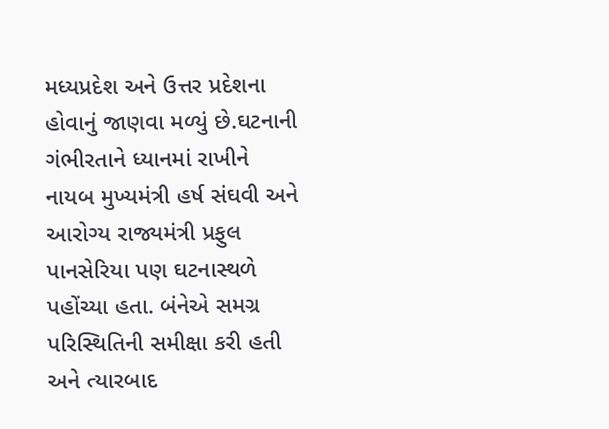મધ્યપ્રદેશ અને ઉત્તર પ્રદેશના હોવાનું જાણવા મળ્યું છે.ઘટનાની ગંભીરતાને ધ્યાનમાં રાખીને નાયબ મુખ્યમંત્રી હર્ષ સંઘવી અને આરોગ્ય રાજ્યમંત્રી પ્રફુલ પાનસેરિયા પણ ઘટનાસ્થળે પહોંચ્યા હતા. બંનેએ સમગ્ર પરિસ્થિતિની સમીક્ષા કરી હતી અને ત્યારબાદ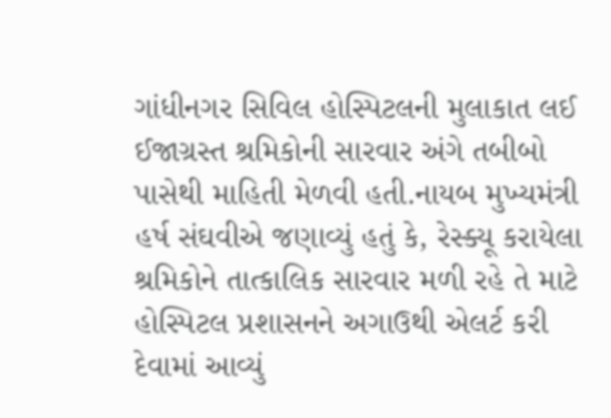ગાંધીનગર સિવિલ હોસ્પિટલની મુલાકાત લઈ ઈજાગ્રસ્ત શ્રમિકોની સારવાર અંગે તબીબો પાસેથી માહિતી મેળવી હતી.નાયબ મુખ્યમંત્રી હર્ષ સંઘવીએ જણાવ્યું હતું કે, રેસ્ક્યૂ કરાયેલા શ્રમિકોને તાત્કાલિક સારવાર મળી રહે તે માટે હોસ્પિટલ પ્રશાસનને અગાઉથી એલર્ટ કરી દેવામાં આવ્યું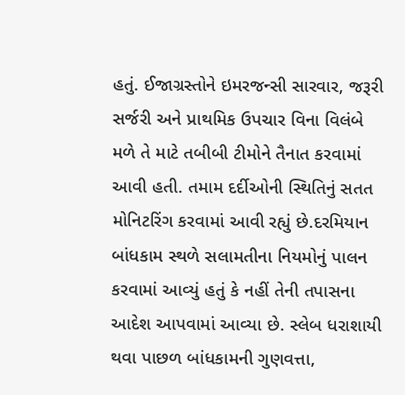હતું. ઈજાગ્રસ્તોને ઇમરજન્સી સારવાર, જરૂરી સર્જરી અને પ્રાથમિક ઉપચાર વિના વિલંબે મળે તે માટે તબીબી ટીમોને તૈનાત કરવામાં આવી હતી. તમામ દર્દીઓની સ્થિતિનું સતત મોનિટરિંગ કરવામાં આવી રહ્યું છે.દરમિયાન બાંધકામ સ્થળે સલામતીના નિયમોનું પાલન કરવામાં આવ્યું હતું કે નહીં તેની તપાસના આદેશ આપવામાં આવ્યા છે. સ્લેબ ધરાશાયી થવા પાછળ બાંધકામની ગુણવત્તા,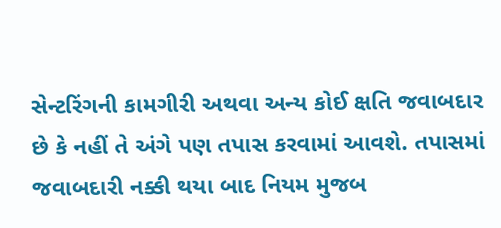સેન્ટરિંગની કામગીરી અથવા અન્ય કોઈ ક્ષતિ જવાબદાર છે કે નહીં તે અંગે પણ તપાસ કરવામાં આવશે. તપાસમાં જવાબદારી નક્કી થયા બાદ નિયમ મુજબ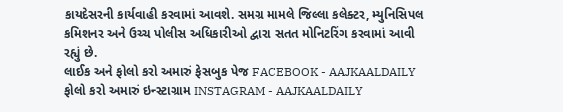કાયદેસરની કાર્યવાહી કરવામાં આવશે. સમગ્ર મામલે જિલ્લા કલેક્ટર, મ્યુનિસિપલ કમિશનર અને ઉચ્ચ પોલીસ અધિકારીઓ દ્વારા સતત મોનિટરિંગ કરવામાં આવી રહ્યું છે.
લાઈક અને ફોલો કરો અમારું ફેસબુક પેજ FACEBOOK - AAJKAALDAILY
ફોલો કરો અમારું ઇન્સ્ટાગ્રામ INSTAGRAM - AAJKAALDAILY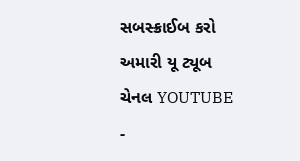સબસ્ક્રાઈબ કરો અમારી યૂ ટ્યૂબ ચેનલ YOUTUBE -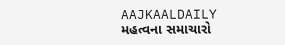AAJKAALDAILY
મહત્વના સમાચારો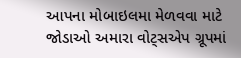આપના મોબાઇલમા મેળવવા માટે જોડાઓ અમારા વોટ્સએપ ગ્રૂપમાં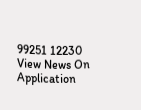99251 12230
View News On Application